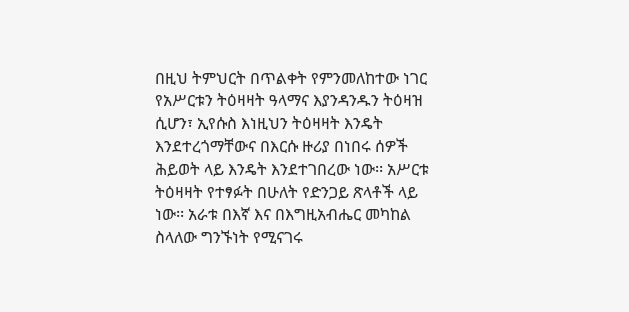በዚህ ትምህርት በጥልቀት የምንመለከተው ነገር የአሥርቱን ትዕዛዛት ዓላማና እያንዳንዱን ትዕዛዝ ሲሆን፣ ኢየሱስ እነዚህን ትዕዛዛት እንዴት እንደተረጎማቸውና በእርሱ ዙሪያ በነበሩ ሰዎች ሕይወት ላይ እንዴት እንደተገበረው ነው፡፡ አሥርቱ ትዕዛዛት የተፃፉት በሁለት የድንጋይ ጽላቶች ላይ ነው፡፡ አራቱ በእኛ እና በእግዚአብሔር መካከል ስላለው ግንኙነት የሚናገሩ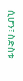ሲሆን፣ ስድስቱ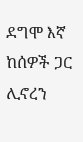ደግሞ እኛ ከሰዎች ጋር ሊኖረን